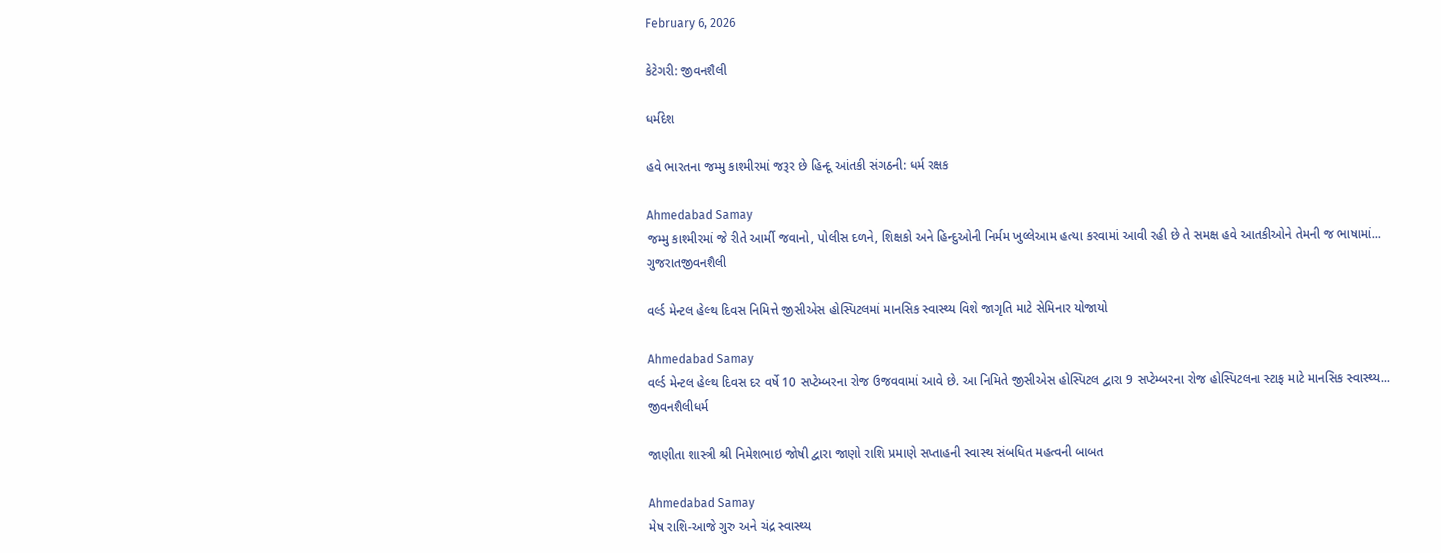February 6, 2026

કેટેગરી: જીવનશૈલી

ધર્મદેશ

હવે ભારતના જમ્મુ કાશ્મીરમાં જરૂર છે હિન્દૂ આંતકી સંગઠની: ધર્મ રક્ષક

Ahmedabad Samay
જમ્મુ કાશ્મીરમાં જે રીતે આર્મી જવાનો, પોલીસ દળને, શિક્ષકો અને હિન્દુઓની નિર્મમ ખુલ્લેઆમ હત્યા કરવામાં આવી રહી છે તે સમક્ષ હવે આતકીઓને તેમની જ ભાષામાં...
ગુજરાતજીવનશૈલી

વર્લ્ડ મેન્ટલ હેલ્થ દિવસ નિમિત્તે જીસીએસ હોસ્પિટલમાં માનસિક સ્વાસ્થ્ય વિશે જાગૃતિ માટે સેમિનાર યોજાયો

Ahmedabad Samay
વર્લ્ડ મેન્ટલ હેલ્થ દિવસ દર વર્ષે 10 સપ્ટેમ્બરના રોજ ઉજવવામાં આવે છે. આ નિમિતે જીસીએસ હોસ્પિટલ દ્વારા 9 સપ્ટેમ્બરના રોજ હોસ્પિટલના સ્ટાફ માટે માનસિક સ્વાસ્થ્ય...
જીવનશૈલીધર્મ

જાણીતા શાસ્ત્રી શ્રી નિમેશભાઇ જોષી દ્વારા જાણો રાશિ પ્રમાણે સપ્તાહની સ્વાસ્થ સંબધિત મહત્વની બાબત

Ahmedabad Samay
મેષ રાશિ-આજે ગુરુ અને ચંદ્ર સ્વાસ્થ્ય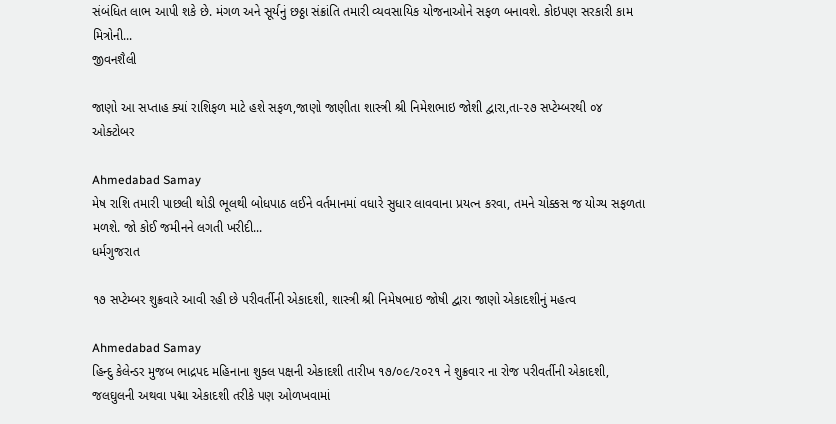સંબંધિત લાભ આપી શકે છે. મંગળ અને સૂર્યનું છઠ્ઠા સંક્રાંતિ તમારી વ્યવસાયિક યોજનાઓને સફળ બનાવશે. કોઇપણ સરકારી કામ મિત્રોની...
જીવનશૈલી

જાણો આ સપ્તાહ ક્યાં રાશિફળ માટે હશે સફળ,જાણો જાણીતા શાસ્ત્રી શ્રી નિમેશભાઇ જોશી દ્વારા,તા-૨૭ સપ્ટેમ્બરથી ૦૪ ઓક્ટોબર

Ahmedabad Samay
મેષ રાશિ તમારી પાછલી થોડી ભૂલથી બોધપાઠ લઈને વર્તમાનમાં વધારે સુધાર લાવવાના પ્રયત્ન કરવા, તમને ચોક્કસ જ યોગ્ય સફળતા મળશે. જો કોઈ જમીનને લગતી ખરીદી...
ધર્મગુજરાત

૧૭ સપ્ટેમ્બર શુક્રવારે આવી રહી છે પરીવર્તીની એકાદશી, શાસ્ત્રી શ્રી નિમેષભાઇ જોષી દ્વારા જાણો એકાદશીનું મહત્વ

Ahmedabad Samay
હિન્દુ કેલેન્ડર મુજબ ભાદ્રપદ મહિનાના શુક્લ પક્ષની એકાદશી તારીખ ૧૭/૦૯/૨૦૨૧ ને શુક્રવાર ના રોજ પરીવર્તીની એકાદશી, જલઘુલની અથવા પદ્મા એકાદશી તરીકે પણ ઓળખવામાં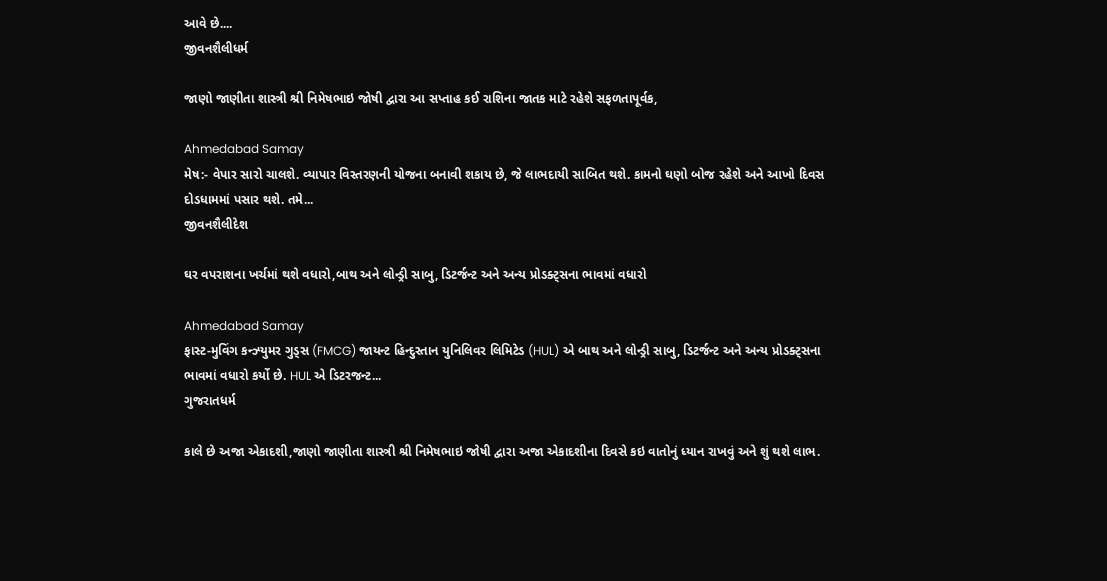આવે છે....
જીવનશૈલીધર્મ

જાણો જાણીતા શાસ્ત્રી શ્રી નિમેષભાઇ જોષી દ્વારા આ સપ્તાહ કઈ રાશિના જાતક માટે રહેશે સફળતાપૂર્વક,

Ahmedabad Samay
મેષ:- વેપાર સારો ચાલશે. વ્યાપાર વિસ્તરણની યોજના બનાવી શકાય છે, જે લાભદાયી સાબિત થશે. કામનો ઘણો બોજ રહેશે અને આખો દિવસ દોડધામમાં પસાર થશે. તમે...
જીવનશૈલીદેશ

ઘર વપરાશના ખર્ચમાં થશે વધારો,બાથ અને લોન્ડ્રી સાબુ, ડિટર્જન્ટ અને અન્ય પ્રોડક્ટ્સના ભાવમાં વધારો

Ahmedabad Samay
ફાસ્ટ-મુવિંગ કન્ઝ્યુમર ગુડ્સ (FMCG) જાયન્ટ હિન્દુસ્તાન યુનિલિવર લિમિટેડ (HUL) એ બાથ અને લોન્ડ્રી સાબુ, ડિટર્જન્ટ અને અન્ય પ્રોડક્ટ્સના ભાવમાં વધારો કર્યો છે. HUL એ ડિટરજન્ટ...
ગુજરાતધર્મ

કાલે છે અજા એકાદશી,જાણો જાણીતા શાસ્ત્રી શ્રી નિમેષભાઇ જોષી દ્વારા અજા એકાદશીના દિવસે કઇ વાતોનું ધ્યાન રાખવું અને શું થશે લાભ.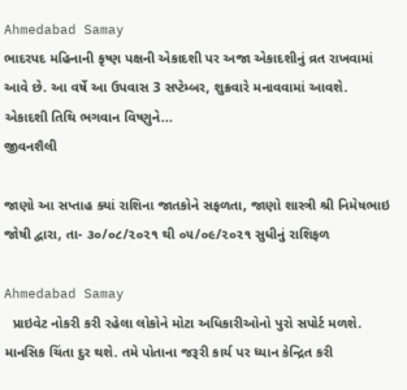Ahmedabad Samay
ભાદરપદ મહિનાની કૃષ્ણ પક્ષની એકાદશી પર અજા એકાદશીનું વ્રત રાખવામાં આવે છે. આ વર્ષે આ ઉપવાસ 3 સપ્ટેમ્બર, શુક્રવારે મનાવવામાં આવશે. એકાદશી તિથિ ભગવાન વિષ્ણુને...
જીવનશૈલી

જાણો આ સપ્તાહ ક્યાં રાશિના જાતકોને સફળતા, જાણો શાસ્ત્રી શ્રી નિમેષભાઇ જોષી દ્વારા, તા- ૩૦/૦૮/૨૦૨૧ થી ૦૫/૦૯/૨૦૨૧ સુધીનું રાશિફળ

Ahmedabad Samay
  પ્રાઇવેટ નોકરી કરી રહેલા લોકોને મોટા અધિકારીઓનો પુરો સપોર્ટ મળશે. માનસિક ચિંતા દુર થશે. તમે પોતાના જરૂરી કાર્ય પર ધ્યાન કેન્દ્રિત કરી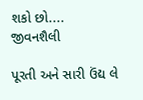શકો છો....
જીવનશૈલી

પૂરતી અને સારી ઉંદ્ય લે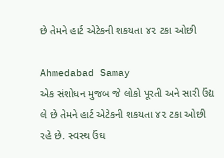છે તેમને હાર્ટ એટેકની શકયતા ૪૨ ટકા ઓછી

Ahmedabad Samay
એક સંશોધન મુજબ જે લોકો પૂરતી અને સારી ઉંદ્ય લે છે તેમને હાર્ટ એટેકની શકયતા ૪૨ ટકા ઓછી રહે છે. સ્વસ્થ ઉંઘ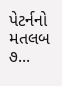પેટર્નનો મતલબ ૭...